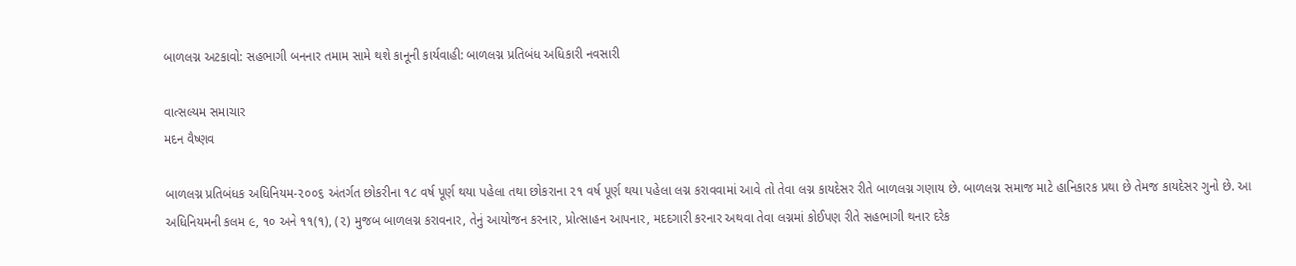બાળલગ્ન અટકાવો: સહભાગી બનનાર તમામ સામે થશે કાનૂની કાર્યવાહી: બાળલગ્ન પ્રતિબંધ અધિકારી નવસારી

વાત્સલ્યમ સમાચાર
મદન વૈષ્ણવ

બાળલગ્ન પ્રતિબંધક અધિનિયમ-૨૦૦૬ અંતર્ગત છોકરીના ૧૮ વર્ષ પૂર્ણ થયા પહેલા તથા છોકરાના ૨૧ વર્ષ પૂર્ણ થયા પહેલા લગ્ન કરાવવામાં આવે તો તેવા લગ્ન કાયદેસર રીતે બાળલગ્ન ગણાય છે. બાળલગ્ન સમાજ માટે હાનિકારક પ્રથા છે તેમજ કાયદેસર ગુનો છે. આ અધિનિયમની કલમ ૯, ૧૦ અને ૧૧(૧), (૨) મુજબ બાળલગ્ન કરાવનાર, તેનું આયોજન કરનાર, પ્રોત્સાહન આપનાર, મદદગારી કરનાર અથવા તેવા લગ્નમાં કોઈપણ રીતે સહભાગી થનાર દરેક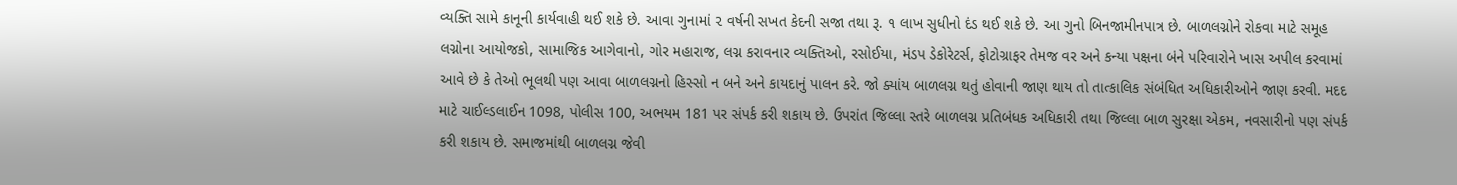વ્યક્તિ સામે કાનૂની કાર્યવાહી થઈ શકે છે. આવા ગુનામાં ૨ વર્ષની સખત કેદની સજા તથા રૂ. ૧ લાખ સુધીનો દંડ થઈ શકે છે. આ ગુનો બિનજામીનપાત્ર છે. બાળલગ્નોને રોકવા માટે સમૂહ લગ્નોના આયોજકો, સામાજિક આગેવાનો, ગોર મહારાજ, લગ્ન કરાવનાર વ્યક્તિઓ, રસોઈયા, મંડપ ડેકોરેટર્સ, ફોટોગ્રાફર તેમજ વર અને કન્યા પક્ષના બંને પરિવારોને ખાસ અપીલ કરવામાં આવે છે કે તેઓ ભૂલથી પણ આવા બાળલગ્નનો હિસ્સો ન બને અને કાયદાનું પાલન કરે. જો ક્યાંય બાળલગ્ન થતું હોવાની જાણ થાય તો તાત્કાલિક સંબંધિત અધિકારીઓને જાણ કરવી. મદદ માટે ચાઈલ્ડલાઈન 1098, પોલીસ 100, અભયમ 181 પર સંપર્ક કરી શકાય છે. ઉપરાંત જિલ્લા સ્તરે બાળલગ્ન પ્રતિબંધક અધિકારી તથા જિલ્લા બાળ સુરક્ષા એકમ, નવસારીનો પણ સંપર્ક કરી શકાય છે. સમાજમાંથી બાળલગ્ન જેવી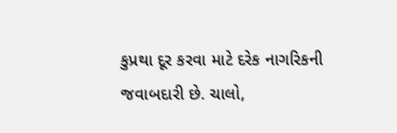કુપ્રથા દૂર કરવા માટે દરેક નાગરિકની જવાબદારી છે. ચાલો,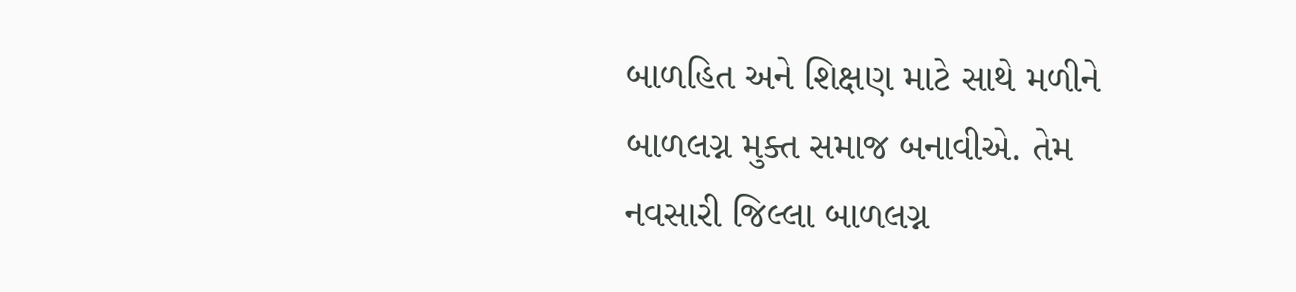બાળહિત અને શિક્ષણ માટે સાથે મળીને બાળલગ્ન મુક્ત સમાજ બનાવીએ. તેમ નવસારી જિલ્લા બાળલગ્ન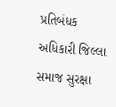પ્રતિબંધક અધિકારી જિલ્લા સમાજ સુરક્ષા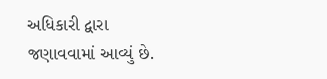અધિકારી દ્વારા જણાવવામાં આવ્યું છે.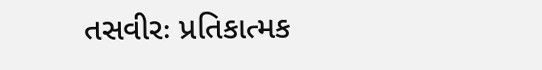તસવીરઃ પ્રતિકાત્મક